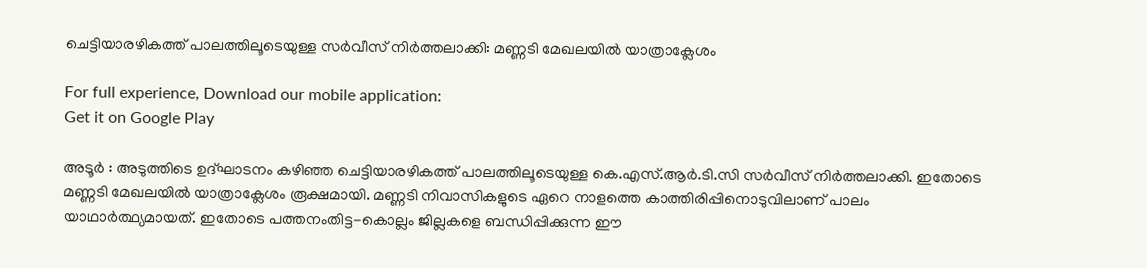ചെട്ടിയാരഴികത്ത്‌ പാലത്തിലൂടെയുള്ള സര്‍വീസ്‌ നിര്‍ത്തലാക്കി: മണ്ണടി മേഖലയില്‍ യാത്രാക്ലേശം

For full experience, Download our mobile application:
Get it on Google Play

അടൂര്‍ : അടുത്തിടെ ഉദ്‌ഘാടനം കഴിഞ്ഞ ചെട്ടിയാരഴികത്ത്‌ പാലത്തിലൂടെയുള്ള കെ.എസ്‌.ആര്‍.ടി.സി സര്‍വീസ്‌ നിര്‍ത്തലാക്കി. ഇതോടെ മണ്ണടി മേഖലയില്‍ യാത്രാക്ലേശം രൂക്ഷമായി. മണ്ണടി നിവാസികളുടെ ഏറെ നാളത്തെ കാത്തിരിപ്പിനൊടുവിലാണ്‌ പാലം യാഥാര്‍ത്ഥ്യമായത്‌. ഇതോടെ പത്തനംതിട്ട-കൊല്ലം ജില്ലകളെ ബന്ധിപ്പിക്കുന്ന ഈ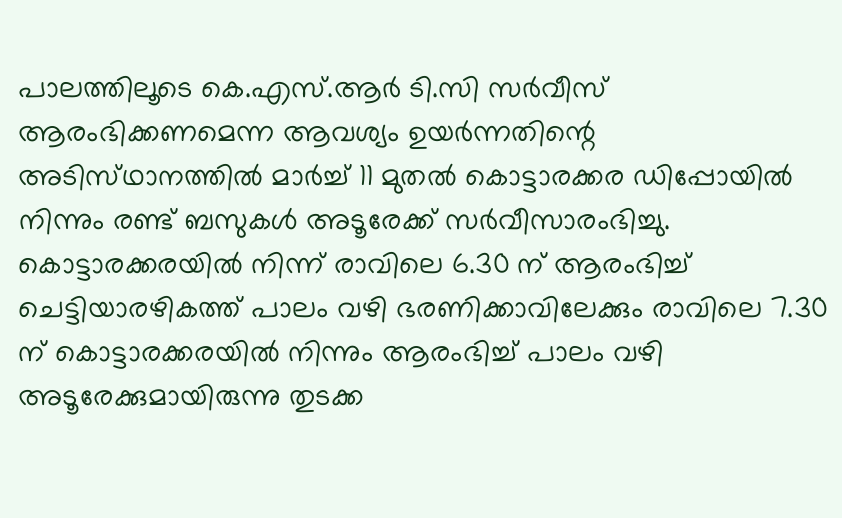പാലത്തിലൂടെ കെ.എസ്‌.ആര്‍ ടി.സി സര്‍വീസ്‌ ആരംഭിക്കണമെന്ന ആവശ്യം ഉയര്‍ന്നതിന്റെ അടിസ്‌ഥാനത്തില്‍ മാര്‍ച്ച്‌ 11 മുതല്‍ കൊട്ടാരക്കര ഡിപ്പോയില്‍ നിന്നും രണ്ട്‌ ബസുകള്‍ അടൂരേക്ക്‌ സര്‍വീസാരംഭിച്ചു. കൊട്ടാരക്കരയില്‍ നിന്ന്‌ രാവിലെ 6.30 ന്‌ ആരംഭിച്ച്‌ ചെട്ടിയാരഴികത്ത്‌ പാലം വഴി ഭരണിക്കാവിലേക്കും രാവിലെ 7.30 ന്‌ കൊട്ടാരക്കരയില്‍ നിന്നും ആരംഭിച്ച്‌ പാലം വഴി അടൂരേക്കുമായിരുന്നു തുടക്ക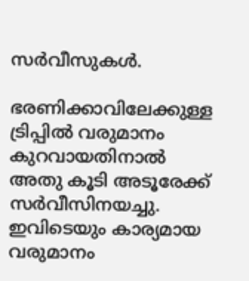സര്‍വീസുകള്‍.

ഭരണിക്കാവിലേക്കുള്ള ട്രിപ്പില്‍ വരുമാനം കുറവായതിനാല്‍ അതു കൂടി അടൂരേക്ക്‌ സര്‍വീസിനയച്ചു. ഇവിടെയും കാര്യമായ വരുമാനം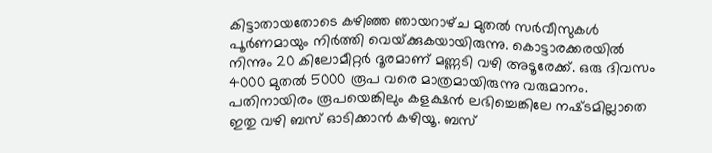കിട്ടാതായതോടെ കഴിഞ്ഞ ഞായറാഴ്‌ച മുതല്‍ സര്‍വീസുകള്‍ പൂര്‍ണമായും നിര്‍ത്തി വെയ്‌ക്കുകയായിരുന്നു. കൊട്ടാരക്കരയില്‍ നിന്നും 20 കിലോമീറ്റര്‍ ദൂരമാണ്‌ മണ്ണടി വഴി അടൂരേക്ക്‌. ഒരു ദിവസം 4000 മുതല്‍ 5000 രൂപ വരെ മാത്രമായിരുന്നു വരുമാനം. പതിനായിരം രൂപയെങ്കിലും കളക്ഷന്‍ ലഭിച്ചെങ്കിലേ നഷ്‌ടമില്ലാതെ ഇതു വഴി ബസ്‌ ഓടിക്കാന്‍ കഴിയൂ. ബസ്‌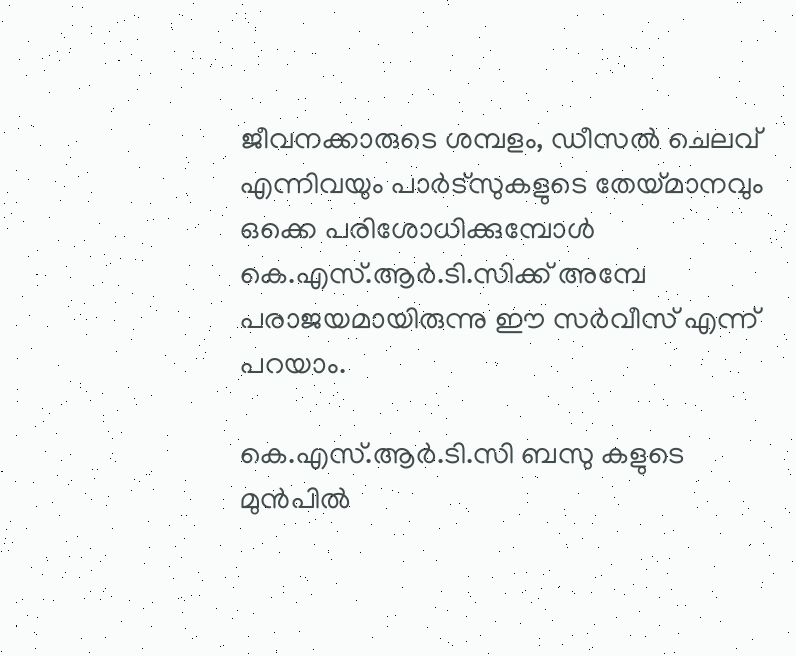ജീവനക്കാരുടെ ശമ്പളം, ഡീസല്‍ ചെലവ്‌ എന്നിവയും പാര്‍ട്‌സുകളുടെ തേയ്‌മാനവും ഒക്കെ പരിശോധിക്കുമ്പോള്‍ കെ.എസ്‌.ആര്‍.ടി.സിക്ക്‌ അമ്പേ പരാജയമായിരുന്നു ഈ സര്‍വീസ്‌ എന്ന്‌ പറയാം.

കെ.എസ്‌.ആര്‍.ടി.സി ബസു കളുടെ മുന്‍പില്‍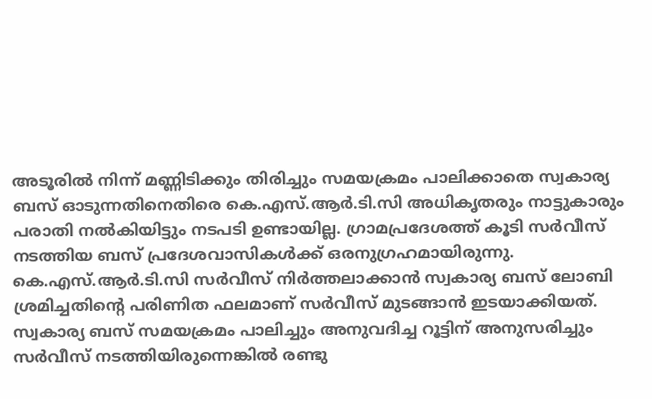അടൂരില്‍ നിന്ന്‌ മണ്ണിടിക്കും തിരിച്ചും സമയക്രമം പാലിക്കാതെ സ്വകാര്യ ബസ്‌ ഓടുന്നതിനെതിരെ കെ.എസ്‌.ആര്‍.ടി.സി അധികൃതരും നാട്ടുകാരും പരാതി നല്‍കിയിട്ടും നടപടി ഉണ്ടായില്ല. ഗ്രാമപ്രദേശത്ത്‌ കൂടി സര്‍വീസ്‌ നടത്തിയ ബസ്‌ പ്രദേശവാസികള്‍ക്ക്‌ ഒരനുഗ്രഹമായിരുന്നു. കെ.എസ്‌.ആര്‍.ടി.സി സര്‍വീസ്‌ നിര്‍ത്തലാക്കാന്‍ സ്വകാര്യ ബസ്‌ ലോബി ശ്രമിച്ചതിന്റെ പരിണിത ഫലമാണ്‌ സര്‍വീസ്‌ മുടങ്ങാന്‍ ഇടയാക്കിയത്‌. സ്വകാര്യ ബസ്‌ സമയക്രമം പാലിച്ചും അനുവദിച്ച റൂട്ടിന്‌ അനുസരിച്ചും സര്‍വീസ്‌ നടത്തിയിരുന്നെങ്കില്‍ രണ്ടു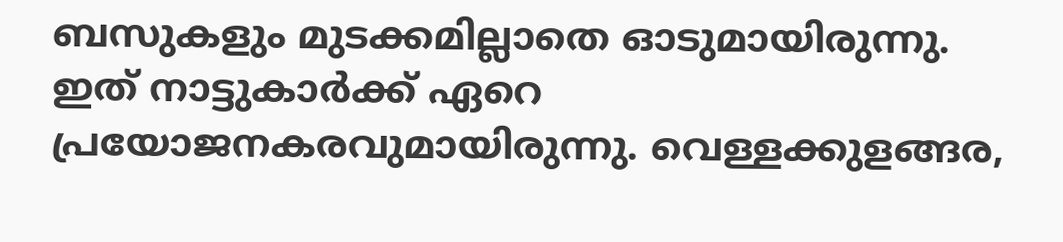ബസുകളും മുടക്കമില്ലാതെ ഓടുമായിരുന്നു. ഇത്‌ നാട്ടുകാര്‍ക്ക്‌ ഏറെ പ്രയോജനകരവുമായിരുന്നു. വെള്ളക്കുളങ്ങര,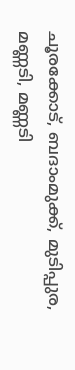ചൂരക്കോട്‌, ബദാംമുക്ക്‌, മുടിപ്പുര, മണ്ണടി, മണ്ണടി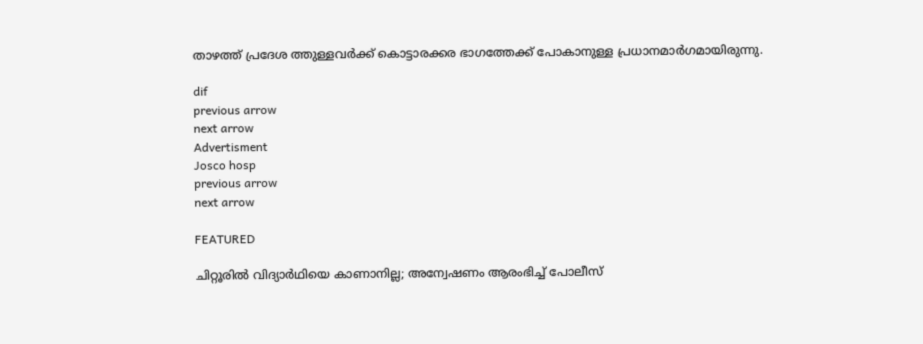താഴത്ത്‌ പ്രദേശ ത്തുള്ളവര്‍ക്ക്‌ കൊട്ടാരക്കര ഭാഗത്തേക്ക്‌ പോകാനുള്ള പ്രധാനമാര്‍ഗമായിരുന്നു.

dif
previous arrow
next arrow
Advertisment
Josco hosp
previous arrow
next arrow

FEATURED

ചിറ്റൂരിൽ വിദ്യാർഥിയെ കാണാനില്ല; അന്വേഷണം ആരംഭിച്ച് പോലീസ്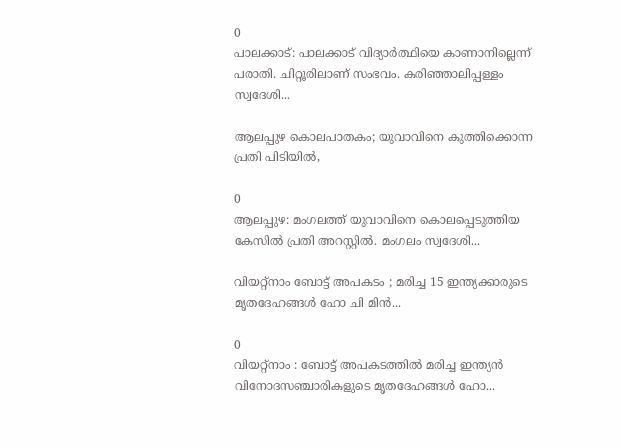0
പാലക്കാട്: പാലക്കാട് വിദ്യാര്‍ത്ഥിയെ കാണാനില്ലെന്ന് പരാതി. ചിറ്റൂരിലാണ് സംഭവം. കരിഞ്ഞാലിപ്പള്ളം സ്വദേശി...

ആലപ്പുഴ കൊലപാതകം; യുവാവിനെ കുത്തിക്കൊന്ന പ്രതി പിടിയിൽ,

0
ആലപ്പുഴ: മംഗലത്ത് യുവാവിനെ കൊലപ്പെടുത്തിയ കേസില്‍ പ്രതി അറസ്റ്റില്‍. മംഗലം സ്വദേശി...

വിയറ്റ്നാം ബോട്ട് അപകടം ; മരിച്ച 15 ഇന്ത്യക്കാരുടെ മൃതദേഹങ്ങൾ ഹോ ചി മിൻ...

0
വിയറ്റ്‌നാം : ബോട്ട് അപകടത്തിൽ മരിച്ച ഇന്ത്യൻ വിനോദസഞ്ചാരികളുടെ മൃതദേഹങ്ങൾ ഹോ...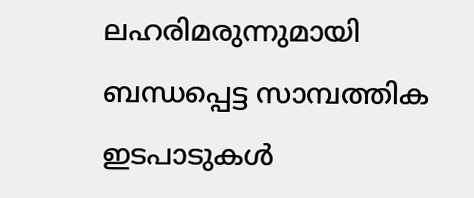ലഹരിമരുന്നുമായി ബന്ധപ്പെട്ട സാമ്പത്തിക ഇടപാടുകൾ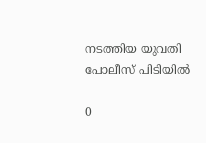നടത്തിയ യുവതി പോലീസ് പിടിയില്‍

0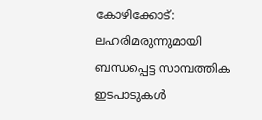കോഴിക്കോട്: ലഹരിമരുന്നുമായി ബന്ധപ്പെട്ട സാമ്പത്തിക ഇടപാടുകൾ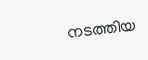നടത്തിയ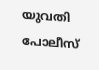യുവതി പോലീസ്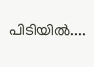പിടിയില്‍....